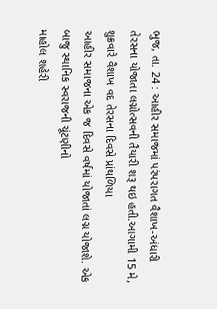ભુજ, તા. 24 : આહીર સમાજમાં પરંપરાગત વૈશાખ-અંધારી
તેરસના યોજાતા લગ્નોત્સવની તૈયારી શરૂ થઇ હતી.આગામી 15 મે, શુક્રવારે વૈશાખ વદ તેરસના દિવસે પ્રાંથળિયા
આહીર સમાજના એક જ દિવસે વર્ષમાં યોજાતાં લગ્ન યોજાશે. એક બાજુ સ્થાનિક સ્વરાજની ચૂંટણીનો
માહોલ શહેરી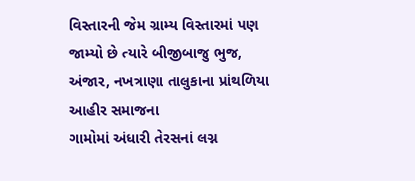વિસ્તારની જેમ ગ્રામ્ય વિસ્તારમાં પણ જામ્યો છે ત્યારે બીજીબાજુ ભુજ,
અંજાર, નખત્રાણા તાલુકાના પ્રાંથળિયા આહીર સમાજના
ગામોમાં અંધારી તેરસનાં લગ્ન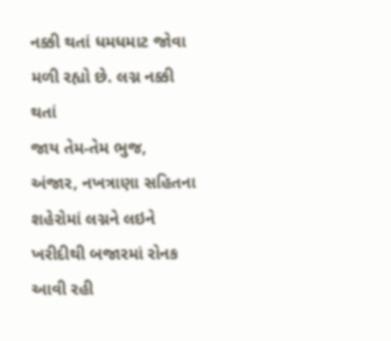નક્કી થતાં ધમધમાટ જોવા મળી રહ્યો છે. લગ્ન નક્કી થતાં
જાય તેમ-તેમ ભુજ, અંજાર, નખત્રાણા સહિતના
શહેરોમાં લગ્નને લઇને ખરીદીથી બજારમાં રોનક આવી રહી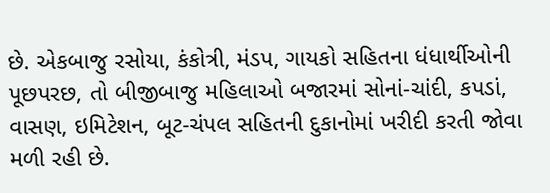છે. એકબાજુ રસોયા, કંકોત્રી, મંડપ, ગાયકો સહિતના ધંધાર્થીઓની
પૂછપરછ, તો બીજીબાજુ મહિલાઓ બજારમાં સોનાં-ચાંદી, કપડાં, વાસણ, ઇમિટેશન, બૂટ-ચંપલ સહિતની દુકાનોમાં ખરીદી કરતી જોવા મળી રહી છે.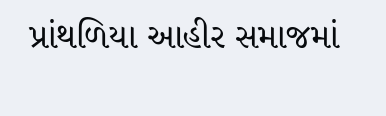પ્રાંથળિયા આહીર સમાજમાં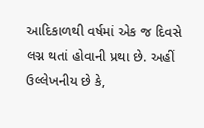આદિકાળથી વર્ષમાં એક જ દિવસે લગ્ન થતાં હોવાની પ્રથા છે. અહીં ઉલ્લેખનીય છે કે,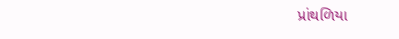પ્રાંથળિયા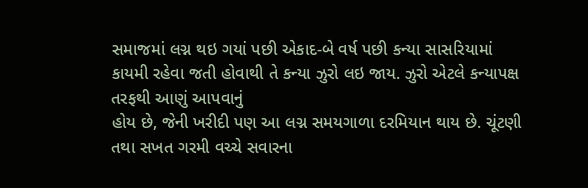સમાજમાં લગ્ન થઇ ગયાં પછી એકાદ-બે વર્ષ પછી કન્યા સાસરિયામાં
કાયમી રહેવા જતી હોવાથી તે કન્યા ઝુરો લઇ જાય. ઝુરો એટલે કન્યાપક્ષ તરફથી આણું આપવાનું
હોય છે, જેની ખરીદી પણ આ લગ્ન સમયગાળા દરમિયાન થાય છે. ચૂંટણી
તથા સખત ગરમી વચ્ચે સવારના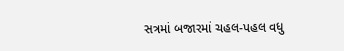સત્રમાં બજારમાં ચહલ-પહલ વધુ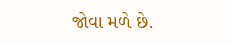જોવા મળે છે.